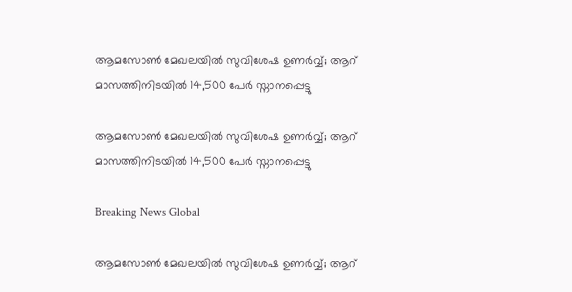ആമസോണ്‍ മേഖലയില്‍ സുവിശേഷ ഉണര്‍വ്വ്; ആറ് മാസത്തിനിടയില്‍ 14,500 പേര്‍ സ്നാനപ്പെട്ടു

ആമസോണ്‍ മേഖലയില്‍ സുവിശേഷ ഉണര്‍വ്വ്; ആറ് മാസത്തിനിടയില്‍ 14,500 പേര്‍ സ്നാനപ്പെട്ടു

Breaking News Global

ആമസോണ്‍ മേഖലയില്‍ സുവിശേഷ ഉണര്‍വ്വ്; ആറ്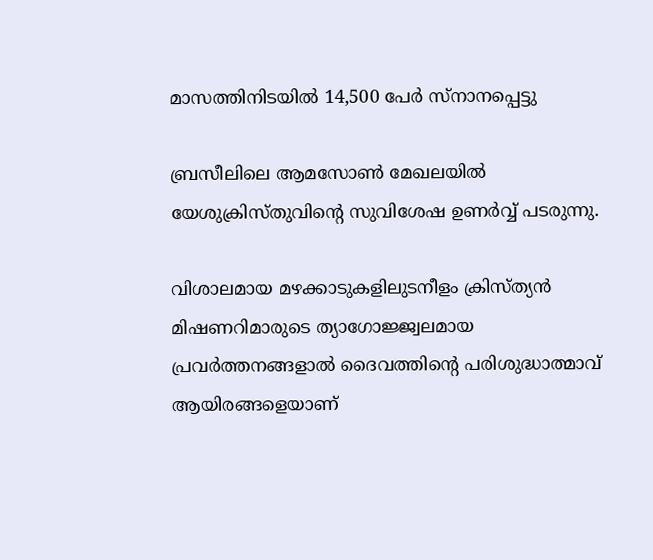മാസത്തിനിടയില്‍ 14,500 പേര്‍ സ്നാനപ്പെട്ടു

ബ്രസീലിലെ ആമസോണ്‍ മേഖലയില്‍ യേശുക്രിസ്തുവിന്റെ സുവിശേഷ ഉണര്‍വ്വ് പടരുന്നു.

വിശാലമായ മഴക്കാടുകളിലുടനീളം ക്രിസ്ത്യന്‍ മിഷണറിമാരുടെ ത്യാഗോജ്ജ്വലമായ പ്രവര്‍ത്തനങ്ങളാല്‍ ദൈവത്തിന്റെ പരിശുദ്ധാത്മാവ് ആയിരങ്ങളെയാണ്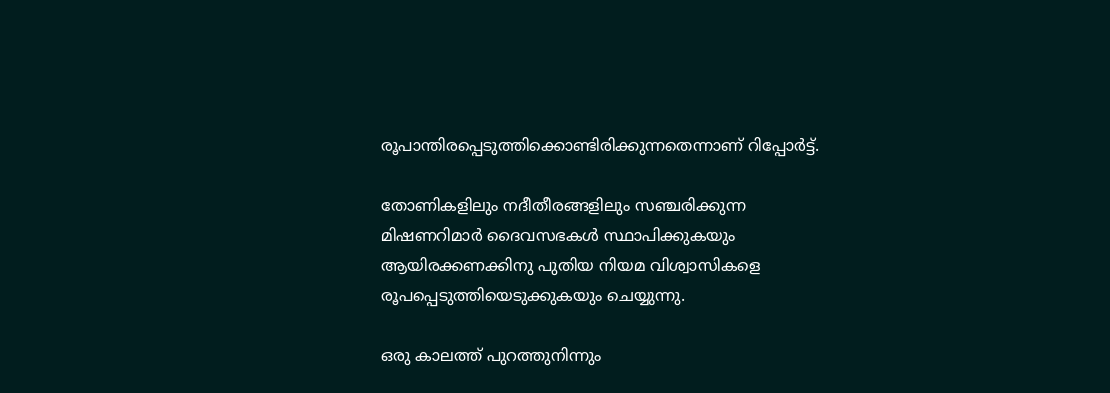രൂപാന്തിരപ്പെടുത്തിക്കൊണ്ടിരിക്കുന്നതെന്നാണ് റിപ്പോര്‍ട്ട്.

തോണികളിലും നദീതീരങ്ങളിലും സഞ്ചരിക്കുന്ന മിഷണറിമാര്‍ ദൈവസഭകള്‍ സ്ഥാപിക്കുകയും ആയിരക്കണക്കിനു പുതിയ നിയമ വിശ്വാസികളെ രൂപപ്പെടുത്തിയെടുക്കുകയും ചെയ്യുന്നു.

ഒരു കാലത്ത് പുറത്തുനിന്നും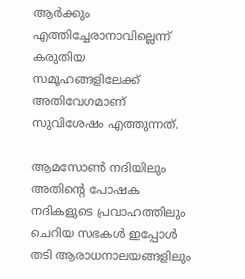ആര്‍ക്കും എത്തിച്ചേരാനാവില്ലെന്ന് കരുതിയ സമൂഹങ്ങളിലേക്ക് അതിവേഗമാണ് സുവിശേഷം എത്തുന്നത്.

ആമസോണ്‍ നദിയിലും അതിന്റെ പോഷക നദികളുടെ പ്രവാഹത്തിലും ചെറിയ സഭകള്‍ ഇപ്പോള്‍ തടി ആരാധനാലയങ്ങളിലും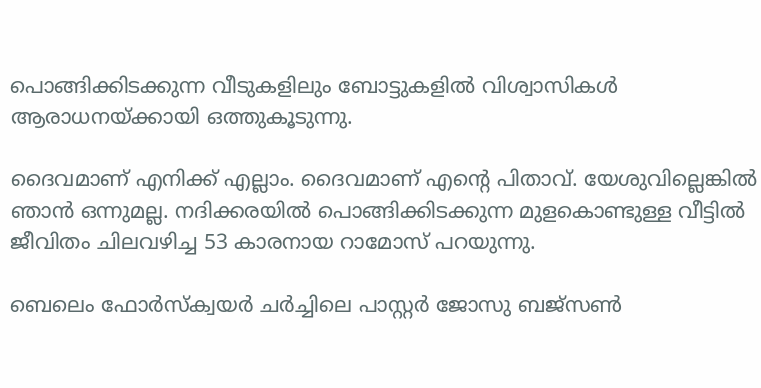പൊങ്ങിക്കിടക്കുന്ന വീടുകളിലും ബോട്ടുകളില്‍ വിശ്വാസികള്‍ ആരാധനയ്ക്കായി ഒത്തുകൂടുന്നു.

ദൈവമാണ് എനിക്ക് എല്ലാം. ദൈവമാണ് എന്റെ പിതാവ്. യേശുവില്ലെങ്കില്‍ ഞാന്‍ ഒന്നുമല്ല. നദിക്കരയില്‍ പൊങ്ങിക്കിടക്കുന്ന മുളകൊണ്ടുള്ള വീട്ടില്‍ ജീവിതം ചിലവഴിച്ച 53 കാരനായ റാമോസ് പറയുന്നു.

ബെലെം ഫോര്‍സ്ക്വയര്‍ ചര്‍ച്ചിലെ പാസ്റ്റര്‍ ജോസു ബജ്സണ്‍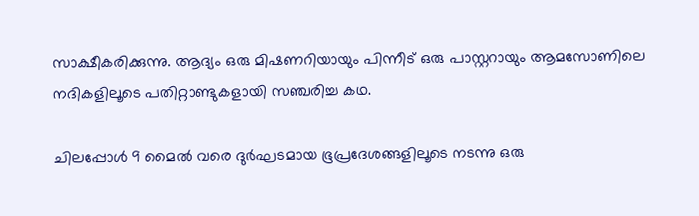സാക്ഷീകരിക്കുന്നു. ആദ്യം ഒരു മിഷണറിയായും പിന്നീട് ഒരു പാസ്റ്ററായും ആമസോണിലെ നദികളിലൂടെ പതിറ്റാണ്ടുകളായി സഞ്ചരിച്ച കഥ.

ചിലപ്പോള്‍ 9 മൈല്‍ വരെ ദുര്‍ഘടമായ ഭൂപ്രദേശങ്ങളിലൂടെ നടന്നു ഒരു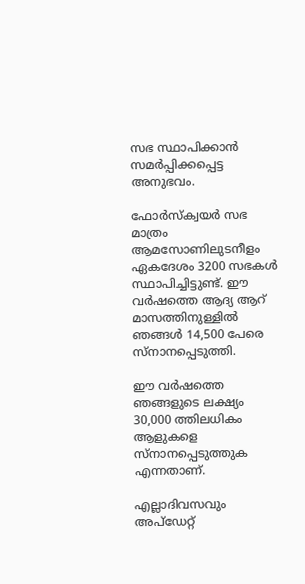സഭ സ്ഥാപിക്കാന്‍ സമര്‍പ്പിക്കപ്പെട്ട അനുഭവം.

ഫോര്‍സ്ക്വയര്‍ സഭ മാത്രം ആമസോണിലുടനീളം ഏകദേശം 3200 സഭകള്‍ സ്ഥാപിച്ചിട്ടുണ്ട്. ഈ വര്‍ഷത്തെ ആദ്യ ആറ് മാസത്തിനുള്ളില്‍ ഞങ്ങള്‍ 14,500 പേരെ സ്നാനപ്പെടുത്തി.

ഈ വര്‍ഷത്തെ ഞങ്ങളുടെ ലക്ഷ്യം 30,000 ത്തിലധികം ആളുകളെ സ്നാനപ്പെടുത്തുക എന്നതാണ്.

എല്ലാദിവസവും അപ്ഡേറ്റ്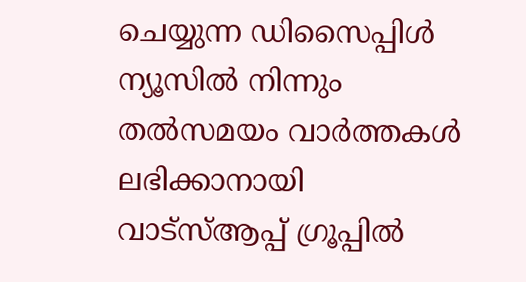ചെയ്യുന്ന ഡിസൈപ്പിൾ ന്യൂസിൽ നിന്നും തൽസമയം വാർത്തകൾ ലഭിക്കാനായി വാട്സ്ആപ്പ് ഗ്രൂപ്പിൽ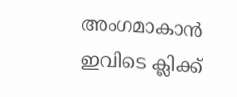അംഗമാകാൻ ഇവിടെ ക്ലിക്ക്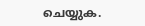ചെയ്യുക.